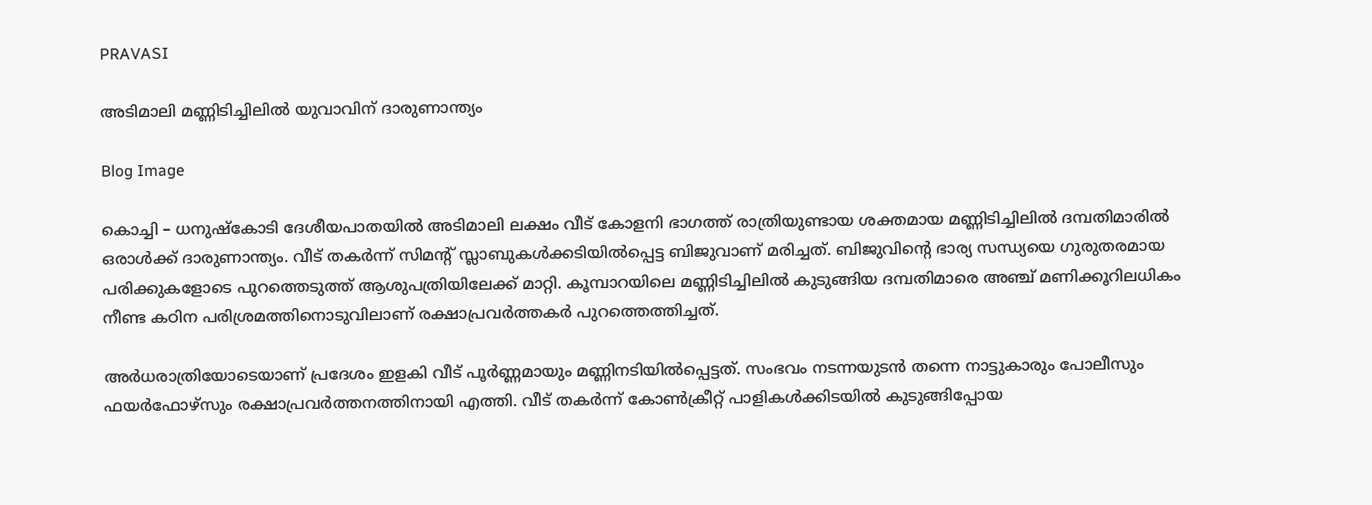PRAVASI

അടിമാലി മണ്ണിടിച്ചിലിൽ യുവാവിന് ദാരുണാന്ത്യം

Blog Image

കൊച്ചി – ധനുഷ്കോടി ദേശീയപാതയിൽ അടിമാലി ലക്ഷം വീട് കോളനി ഭാഗത്ത് രാത്രിയുണ്ടായ ശക്തമായ മണ്ണിടിച്ചിലിൽ ദമ്പതിമാരിൽ ഒരാൾക്ക് ദാരുണാന്ത്യം. വീട് തക‍ർന്ന് സിമൻ്റ് സ്ലാബുകൾക്കടിയിൽപ്പെട്ട ബിജുവാണ് മരിച്ചത്. ബിജുവിൻ്റെ ഭാര്യ സന്ധ്യയെ ഗുരുതരമായ പരിക്കുകളോടെ പുറത്തെടുത്ത് ആശുപത്രിയിലേക്ക് മാറ്റി. കൂമ്പാറയിലെ മണ്ണിടിച്ചിലിൽ കുടുങ്ങിയ ദമ്പതിമാരെ അഞ്ച് മണിക്കൂറിലധികം നീണ്ട കഠിന പരിശ്രമത്തിനൊടുവിലാണ് രക്ഷാപ്രവർത്തകർ പുറത്തെത്തിച്ചത്.

അർധരാത്രിയോടെയാണ് പ്രദേശം ഇളകി വീട് പൂർണ്ണമായും മണ്ണിനടിയിൽപ്പെട്ടത്. സംഭവം നടന്നയുടൻ തന്നെ നാട്ടുകാരും പോലീസും ഫയർഫോഴ്‌സും രക്ഷാപ്രവർത്തനത്തിനായി എത്തി. വീട് തകർന്ന് കോൺക്രീറ്റ് പാളികൾക്കിടയിൽ കുടുങ്ങിപ്പോയ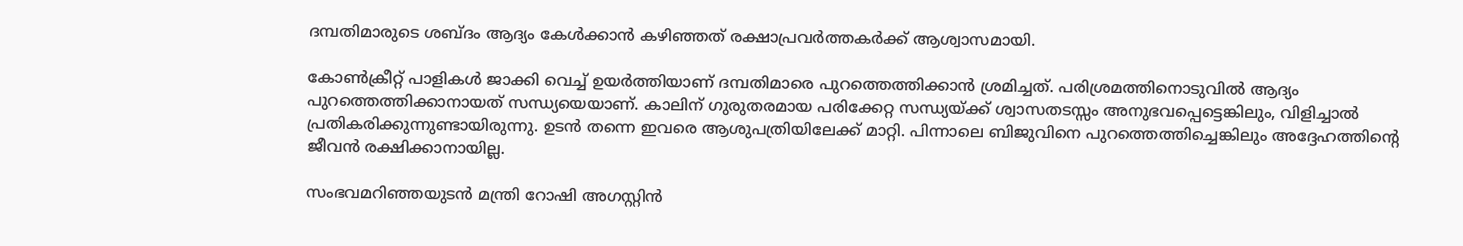ദമ്പതിമാരുടെ ശബ്ദം ആദ്യം കേൾക്കാൻ കഴിഞ്ഞത് രക്ഷാപ്രവർത്തകർക്ക് ആശ്വാസമായി.

കോൺക്രീറ്റ് പാളികൾ ജാക്കി വെച്ച് ഉയർത്തിയാണ് ദമ്പതിമാരെ പുറത്തെത്തിക്കാൻ ശ്രമിച്ചത്. പരിശ്രമത്തിനൊടുവിൽ ആദ്യം പുറത്തെത്തിക്കാനായത് സന്ധ്യയെയാണ്. കാലിന് ഗുരുതരമായ പരിക്കേറ്റ സന്ധ്യയ്ക്ക് ശ്വാസതടസ്സം അനുഭവപ്പെട്ടെങ്കിലും, വിളിച്ചാൽ പ്രതികരിക്കുന്നുണ്ടായിരുന്നു. ഉടൻ തന്നെ ഇവരെ ആശുപത്രിയിലേക്ക് മാറ്റി. പിന്നാലെ ബിജുവിനെ പുറത്തെത്തിച്ചെങ്കിലും അദ്ദേഹത്തിന്റെ ജീവൻ രക്ഷിക്കാനായില്ല.

സംഭവമറിഞ്ഞയുടൻ മന്ത്രി റോഷി അഗസ്റ്റിൻ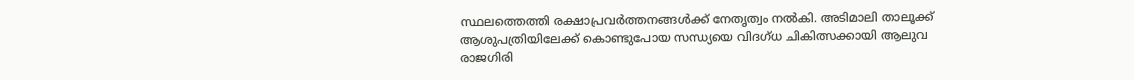സ്ഥലത്തെത്തി രക്ഷാപ്രവർത്തനങ്ങൾക്ക് നേതൃത്വം നൽകി. അടിമാലി താലൂക്ക് ആശുപത്രിയിലേക്ക് കൊണ്ടുപോയ സന്ധ്യയെ വിദഗ്ധ ചികിത്സക്കായി ആലുവ രാജഗിരി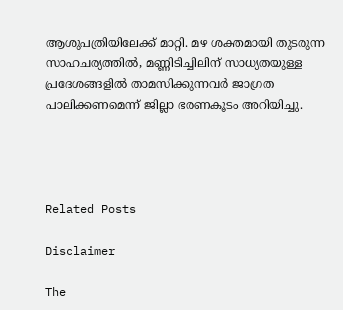ആശുപത്രിയിലേക്ക് മാറ്റി. മഴ ശക്തമായി തുടരുന്ന സാഹചര്യത്തിൽ, മണ്ണിടിച്ചിലിന് സാധ്യതയുള്ള പ്രദേശങ്ങളിൽ താമസിക്കുന്നവർ ജാഗ്രത പാലിക്കണമെന്ന് ജില്ലാ ഭരണകൂടം അറിയിച്ചു.




Related Posts

Disclaimer

The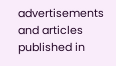advertisements and articles published in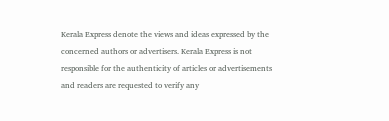Kerala Express denote the views and ideas expressed by the concerned authors or advertisers. Kerala Express is not responsible for the authenticity of articles or advertisements and readers are requested to verify any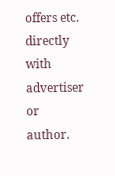offers etc. directly with advertiser or author.